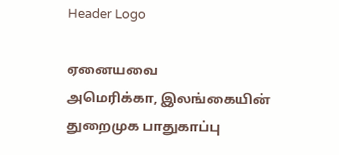Header Logo

ஏனையவை
அமெரிக்கா, இலங்கையின் துறைமுக பாதுகாப்பு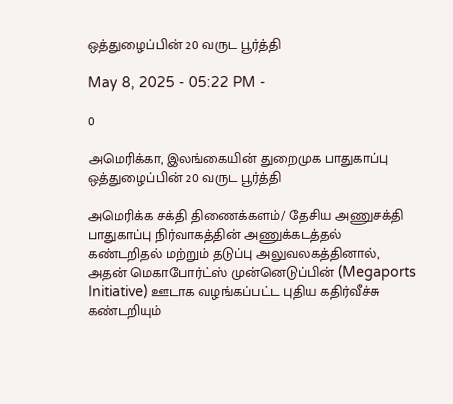ஒத்துழைப்பின் 20 வருட பூர்த்தி

May 8, 2025 - 05:22 PM -

0

அமெரிக்கா, இலங்கையின் துறைமுக பாதுகாப்பு ஒத்துழைப்பின் 20 வருட பூர்த்தி

அமெரிக்க சக்தி திணைக்களம்/ தேசிய அணுசக்தி பாதுகாப்பு நிர்வாகத்தின் அணுக்கடத்தல் கண்டறிதல் மற்றும் தடுப்பு அலுவலகத்தினால், அதன் மெகாபோர்ட்ஸ் முன்னெடுப்பின் (Megaports Initiative) ஊடாக வழங்கப்பட்ட புதிய கதிர்வீச்சு கண்டறியும்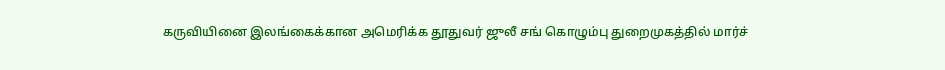கருவியினை இலங்கைக்கான அமெரிக்க தூதுவர் ஜுலீ சங் கொழும்பு துறைமுகத்தில் மார்ச்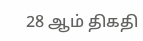28 ஆம் திகதி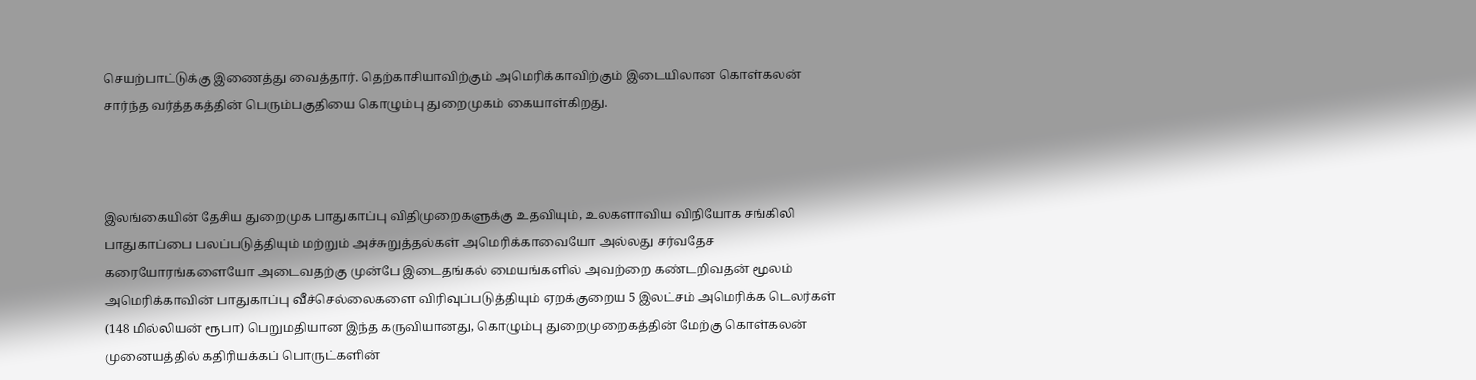செயற்பாட்டுக்கு இணைத்து வைத்தார். தெற்காசியாவிற்கும் அமெரிக்காவிற்கும் இடையிலான கொள்கலன் சார்ந்த வர்த்தகத்தின் பெரும்பகுதியை கொழும்பு துறைமுகம் கையாள்கிறது.



இலங்கையின் தேசிய துறைமுக பாதுகாப்பு விதிமுறைகளுக்கு உதவியும், உலகளாவிய விநியோக சங்கிலி பாதுகாப்பை பலப்படுத்தியும் மற்றும் அச்சுறுத்தல்கள் அமெரிக்காவையோ அல்லது சர்வதேச கரையோரங்களையோ அடைவதற்கு முன்பே இடைதங்கல் மையங்களில் அவற்றை கண்டறிவதன் மூலம் அமெரிக்காவின் பாதுகாப்பு வீச்செல்லைகளை விரிவுப்படுத்தியும் ஏறக்குறைய 5 இலட்சம் அமெரிக்க டெலர்கள் (148 மில்லியன் ரூபா) பெறுமதியான இந்த கருவியானது, கொழும்பு துறைமுறைகத்தின் மேற்கு கொள்கலன் முனையத்தில் கதிரியக்கப் பொருட்களின்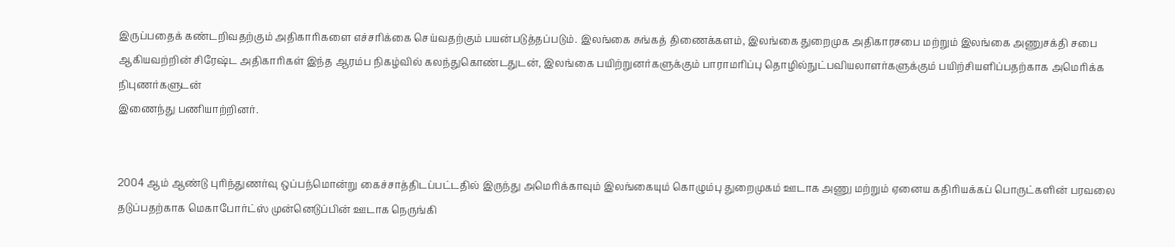இருப்பதைக் கண்டறிவதற்கும் அதிகாரிகளை எச்சரிக்கை செய்வதற்கும் பயன்படுத்தப்படும். இலங்கை சுங்கத் திணைக்களம், இலங்கை துறைமுக அதிகாரசபை மற்றும் இலங்கை அணுசக்தி சபை ஆகியவற்றின் சிரேஷ்ட அதிகாரிகள் இந்த ஆரம்ப நிகழ்வில் கலந்துகொண்டதுடன், இலங்கை பயிற்றுனர்களுக்கும் பாராமரிப்பு தொழில்நுட்பவியலாளர்களுக்கும் பயிற்சியளிப்பதற்காக அமெரிக்க நிபுணர்களுடன்
இணைந்து பணியாற்றினர்.


2004 ஆம் ஆண்டு புரிந்துணர்வு ஒப்பந்மொன்று கைச்சாத்திடப்பட்டதில் இருந்து அமெரிக்காவும் இலங்கையும் கொழும்பு துறைமுகம் ஊடாக அணு மற்றும் ஏனைய கதிரியக்கப் பொருட்களின் பரவலை தடுப்பதற்காக மெகாபோர்ட்ஸ் முன்னெடுப்பின் ஊடாக நெருங்கி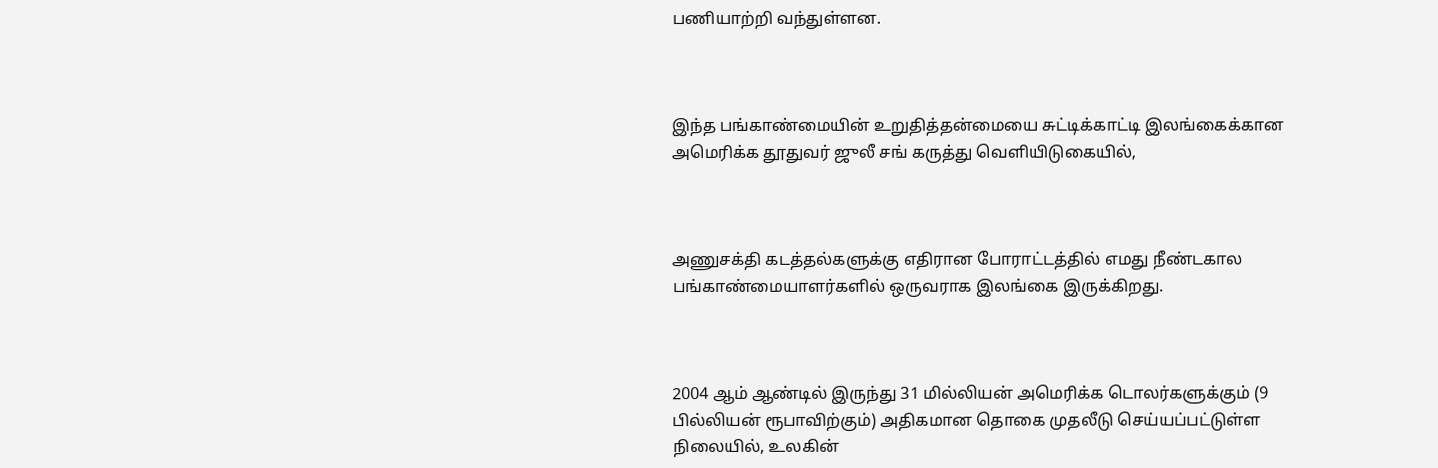பணியாற்றி வந்துள்ளன.



இந்த பங்காண்மையின் உறுதித்தன்மையை சுட்டிக்காட்டி இலங்கைக்கான அமெரிக்க தூதுவர் ஜுலீ சங் கருத்து வெளியிடுகையில்,



அணுசக்தி கடத்தல்களுக்கு எதிரான போராட்டத்தில் எமது நீண்டகால பங்காண்மையாளர்களில் ஒருவராக இலங்கை இருக்கிறது.



2004 ஆம் ஆண்டில் இருந்து 31 மில்லியன் அமெரிக்க டொலர்களுக்கும் (9 பில்லியன் ரூபாவிற்கும்) அதிகமான தொகை முதலீடு செய்யப்பட்டுள்ள நிலையில், உலகின்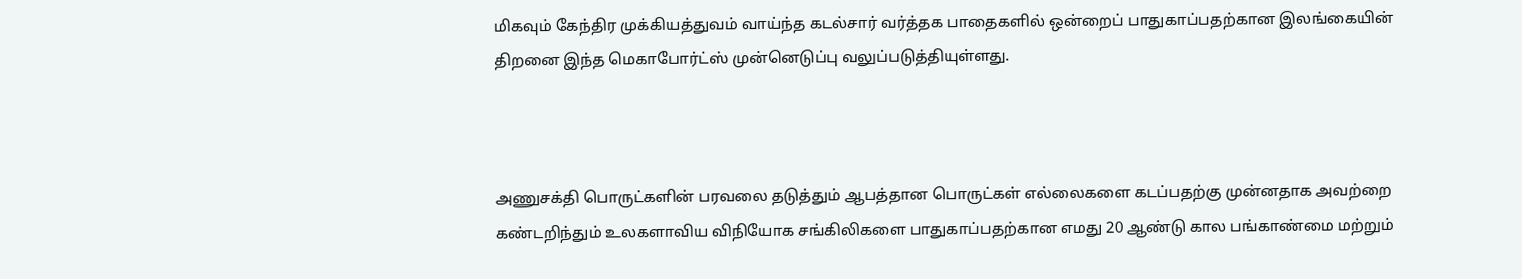மிகவும் கேந்திர முக்கியத்துவம் வாய்ந்த கடல்சார் வர்த்தக பாதைகளில் ஒன்றைப் பாதுகாப்பதற்கான இலங்கையின் திறனை இந்த மெகாபோர்ட்ஸ் முன்னெடுப்பு வலுப்படுத்தியுள்ளது.



அணுசக்தி பொருட்களின் பரவலை தடுத்தும் ஆபத்தான பொருட்கள் எல்லைகளை கடப்பதற்கு முன்னதாக அவற்றை கண்டறிந்தும் உலகளாவிய விநியோக சங்கிலிகளை பாதுகாப்பதற்கான எமது 20 ஆண்டு கால பங்காண்மை மற்றும்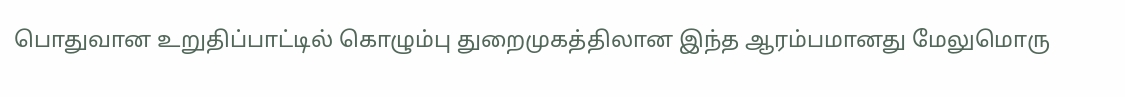பொதுவான உறுதிப்பாட்டில் கொழும்பு துறைமுகத்திலான இந்த ஆரம்பமானது மேலுமொரு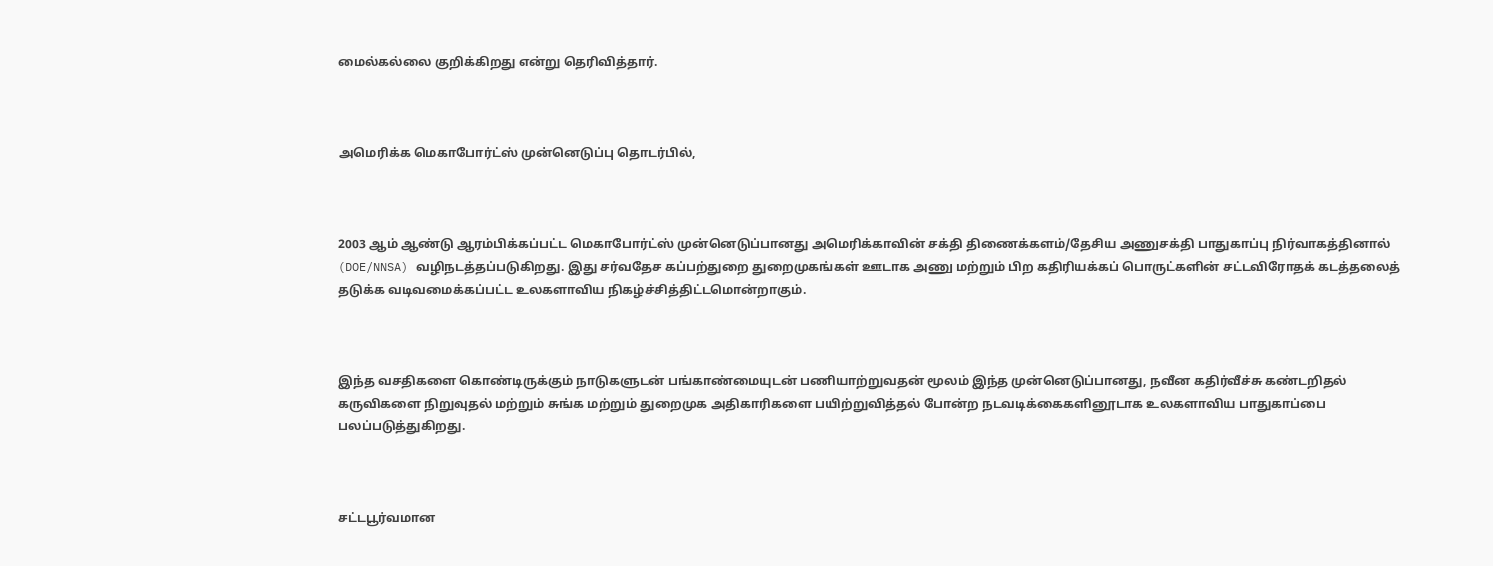மைல்கல்லை குறிக்கிறது என்று தெரிவித்தார்.



அமெரிக்க மெகாபோர்ட்ஸ் முன்னெடுப்பு தொடர்பில்,



2003 ஆம் ஆண்டு ஆரம்பிக்கப்பட்ட மெகாபோர்ட்ஸ் முன்னெடுப்பானது அமெரிக்காவின் சக்தி திணைக்களம்/தேசிய அணுசக்தி பாதுகாப்பு நிர்வாகத்தினால் (DOE/NNSA) வழிநடத்தப்படுகிறது. இது சர்வதேச கப்பற்துறை துறைமுகங்கள் ஊடாக அணு மற்றும் பிற கதிரியக்கப் பொருட்களின் சட்டவிரோதக் கடத்தலைத் தடுக்க வடிவமைக்கப்பட்ட உலகளாவிய நிகழ்ச்சித்திட்டமொன்றாகும்.



இந்த வசதிகளை கொண்டிருக்கும் நாடுகளுடன் பங்காண்மையுடன் பணியாற்றுவதன் மூலம் இந்த முன்னெடுப்பானது, நவீன கதிர்வீச்சு கண்டறிதல் கருவிகளை நிறுவுதல் மற்றும் சுங்க மற்றும் துறைமுக அதிகாரிகளை பயிற்றுவித்தல் போன்ற நடவடிக்கைகளினூடாக உலகளாவிய பாதுகாப்பை பலப்படுத்துகிறது.



சட்டபூர்வமான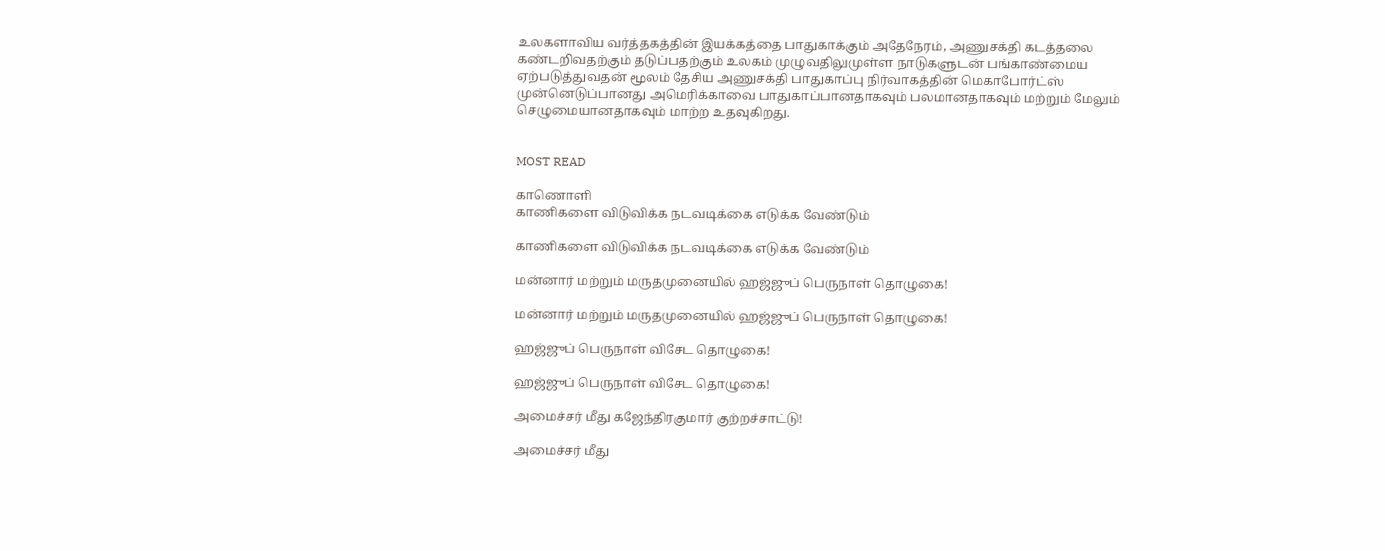உலகளாவிய வர்த்தகத்தின் இயக்கத்தை பாதுகாக்கும் அதேநேரம், அணுசக்தி கடத்தலை கண்டறிவதற்கும் தடுப்பதற்கும் உலகம் முழுவதிலுமுள்ள நாடுகளுடன் பங்காண்மைய ஏற்படுத்துவதன் மூலம் தேசிய அணுசக்தி பாதுகாப்பு நிர்வாகத்தின் மெகாபோர்ட்ஸ் முன்னெடுப்பானது அமெரிக்காவை பாதுகாப்பானதாகவும் பலமானதாகவும் மற்றும் மேலும் செழுமையானதாகவும் மாற்ற உதவுகிறது.


MOST READ

காணொளி
காணிகளை விடுவிக்க நடவடிக்கை எடுக்க வேண்டும்

காணிகளை விடுவிக்க நடவடிக்கை எடுக்க வேண்டும்

மன்னார் மற்றும் மருதமுனையில் ஹஜ்ஜுப் பெருநாள் தொழுகை!

மன்னார் மற்றும் மருதமுனையில் ஹஜ்ஜுப் பெருநாள் தொழுகை!

ஹஜ்ஜுப் பெருநாள் விசேட தொழுகை!

ஹஜ்ஜுப் பெருநாள் விசேட தொழுகை!

அமைச்சர் மீது கஜேந்திரகுமார் குற்றச்சாட்டு!

அமைச்சர் மீது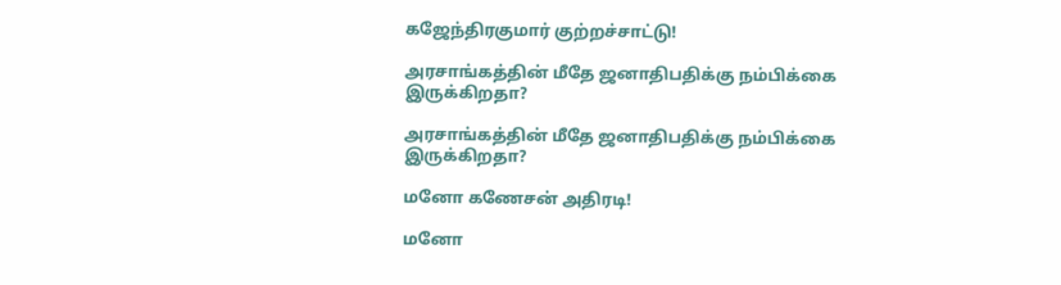கஜேந்திரகுமார் குற்றச்சாட்டு!

அரசாங்கத்தின் மீதே ஜனாதிபதிக்கு நம்பிக்கை இருக்கிறதா?

அரசாங்கத்தின் மீதே ஜனாதிபதிக்கு நம்பிக்கை இருக்கிறதா?

மனோ கணேசன் அதிரடி!

மனோ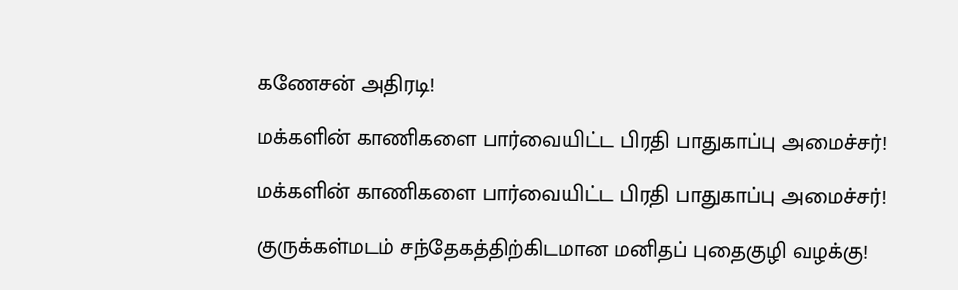கணேசன் அதிரடி!

மக்களின் காணிகளை பார்வையிட்ட பிரதி பாதுகாப்பு அமைச்சர்!

மக்களின் காணிகளை பார்வையிட்ட பிரதி பாதுகாப்பு அமைச்சர்!

குருக்கள்மடம் சந்தேகத்திற்கிடமான மனிதப் புதைகுழி வழக்கு!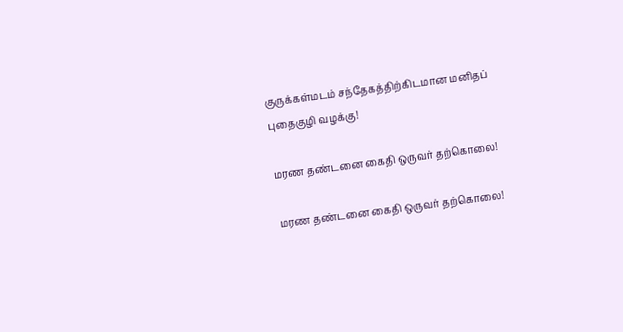குருக்கள்மடம் சந்தேகத்திற்கிடமான மனிதப் புதைகுழி வழக்கு!

மரண தண்டனை கைதி ஒருவர் தற்கொலை!

மரண தண்டனை கைதி ஒருவர் தற்கொலை!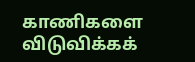காணிகளை விடுவிக்கக்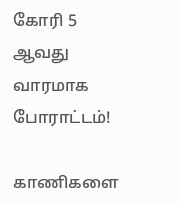கோரி 5 ஆவது வாரமாக போராட்டம்!

காணிகளை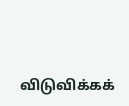விடுவிக்கக்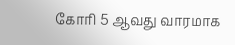கோரி 5 ஆவது வாரமாக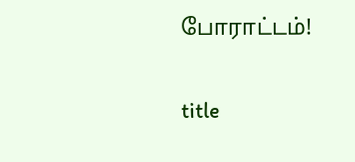போராட்டம்!

title